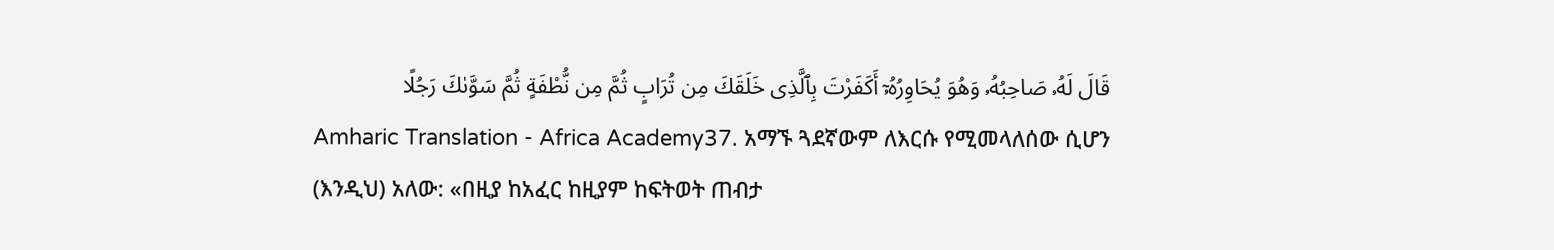قَالَ لَهُۥ صَاحِبُهُۥ وَهُوَ يُحَاوِرُهُۥٓ أَكَفَرْتَ بِٱلَّذِى خَلَقَكَ مِن تُرَابٍ ثُمَّ مِن نُّطْفَةٍ ثُمَّ سَوَّىٰكَ رَجُلًا
Amharic Translation - Africa Academy37. አማኙ ጓደኛውም ለእርሱ የሚመላለሰው ሲሆን (እንዲህ) አለው: «በዚያ ከአፈር ከዚያም ከፍትወት ጠብታ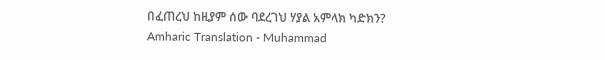በፈጠረህ ከዚያም ሰው ባደረገህ ሃያል አምላክ ካድክን?
Amharic Translation - Muhammad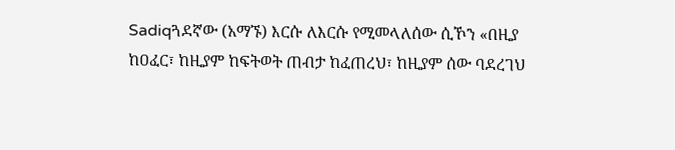Sadiqጓደኛው (አማኙ) እርሱ ለእርሱ የሚመላለሰው ሲኾን «በዚያ ከዐፈር፣ ከዚያም ከፍትወት ጠብታ ከፈጠረህ፣ ከዚያም ሰው ባደረገህ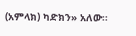(አምላክ) ካድክን» አለው፡፡